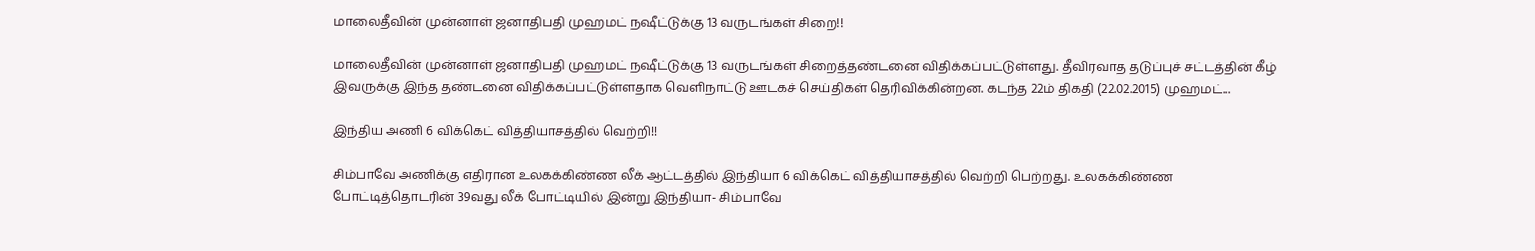மாலைதீவின் முன்னாள் ஜனாதிபதி முஹமட் நஷீட்டுக்கு 13 வருடங்கள் சிறை!!

மாலைதீவின் முன்னாள் ஜனாதிபதி முஹமட் நஷீட்டுக்கு 13 வருடங்கள் சிறைத்தண்டனை விதிக்கப்பட்டுள்ளது. தீவிரவாத தடுப்புச் சட்டத்தின் கீழ் இவருக்கு இந்த தண்டனை விதிக்கப்பட்டுள்ளதாக வௌிநாட்டு ஊடகச் செய்திகள் தெரிவிக்கின்றன. கடந்த 22ம் திகதி (22.02.2015) முஹமட்...

இந்திய அணி 6 விக்கெட் வித்தியாசத்தில் வெற்றி!!

சிம்பாவே அணிக்கு எதிரான உலகக்கிண்ண லீக் ஆட்டத்தில் இந்தியா 6 விக்கெட் வித்தியாசத்தில் வெற்றி பெற்றது. உலகக்கிண்ண போட்டித்தொடரின் 39வது லீக் போட்டியில் இன்று இந்தியா- சிம்பாவே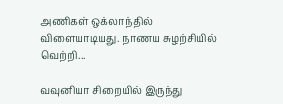அணிகள் ஒக்லாந்தில் விளையாடியது. நாணய சுழற்சியில் வெற்றி...

வவுனியா சிறையில் இருந்து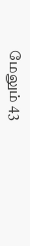மேலும் 43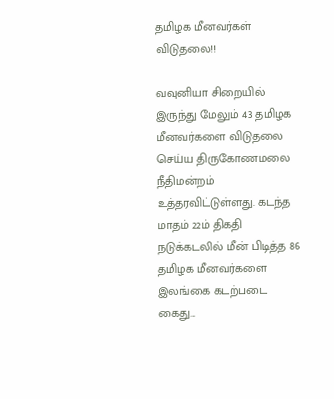தமிழக மீனவர்கள் விடுதலை!!

வவுனியா சிறையில் இருந்து மேலும் 43 தமிழக மீனவர்களை விடுதலை செய்ய திருகோணமலை நீதிமன்றம் உத்தரவிட்டுள்ளது. கடந்த மாதம் 22ம் திகதி நடுக்கடலில் மீன் பிடித்த 86 தமிழக மீனவர்களை இலங்கை கடற்படை கைது...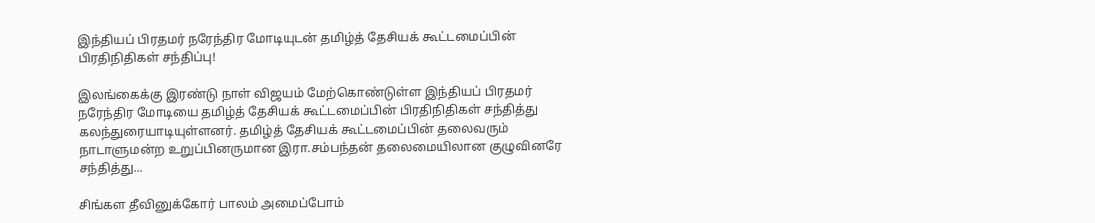இந்தியப் பிரதமர் நரேந்திர மோடியுடன் தமிழ்த் தேசியக் கூட்டமைப்பின் பிரதிநிதிகள் சந்திப்பு!

இலங்கைக்கு இரண்டு நாள் விஜயம் மேற்கொண்டுள்ள இந்தியப் பிரதமர் நரேந்திர மோடியை தமிழ்த் தேசியக் கூட்டமைப்பின் பிரதிநிதிகள் சந்தித்து கலந்துரையாடியுள்ளனர். தமிழ்த் தேசியக் கூட்டமைப்பின் தலைவரும் நாடாளுமன்ற உறுப்பினருமான இரா.சம்பந்தன் தலைமையிலான குழுவினரே சந்தித்து...

சிங்கள தீவினுக்கோர் பாலம் அமைப்போம்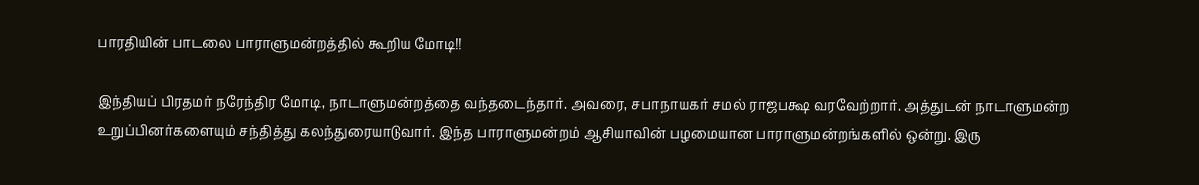பாரதியின் பாடலை பாராளுமன்றத்தில் கூறிய மோடி!!

இந்தியப் பிரதமர் நரேந்திர மோடி, நாடாளுமன்றத்தை வந்தடைந்தார். அவரை, சபாநாயகர் சமல் ராஜபக்ஷ வரவேற்றார். அத்துடன் நாடாளுமன்ற உறுப்பினர்களையும் சந்தித்து கலந்துரையாடுவார். இந்த பாராளுமன்றம் ஆசியாவின் பழமையான பாராளுமன்றங்களில் ஒன்று. இரு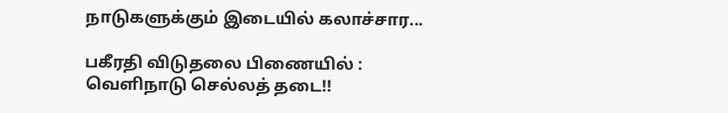நாடுகளுக்கும் இடையில் கலாச்சார...

பகீரதி விடுதலை பிணையில் : வெளிநாடு செல்லத் தடை!!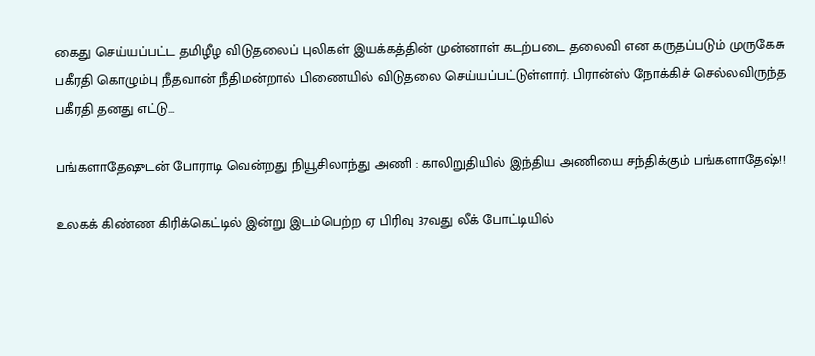கைது செய்யப்பட்ட தமிழீழ விடுதலைப் புலிகள் இயக்கத்தின் முன்னாள் கடற்படை தலைவி என கருதப்படும் முருகேசு பகீரதி கொழும்பு நீதவான் நீதிமன்றால் பிணையில் விடுதலை செய்யப்பட்டுள்ளார். பிரான்ஸ் நோக்கிச் செல்லவிருந்த பகீரதி தனது எட்டு...

பங்களாதேஷுடன் போராடி வென்றது நியூசிலாந்து அணி : காலிறுதியில் இந்திய அணியை சந்திக்கும் பங்களாதேஷ்!!

உலகக் கிண்ண கிரிக்கெட்டில் இன்று இடம்பெற்ற ஏ பிரிவு 37வது லீக் போட்டியில்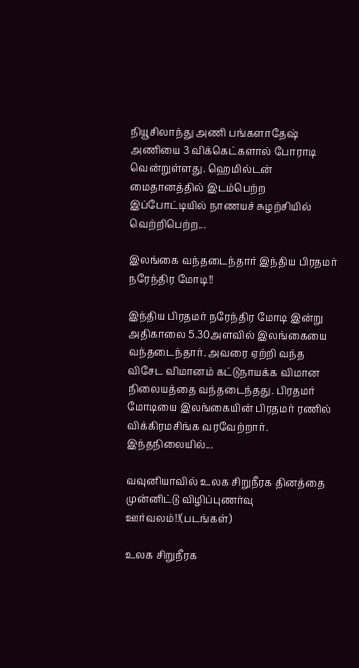நியூசிலாந்து அணி பங்களாதேஷ் அணியை 3 விக்கெட்களால் போராடி வென்றுள்ளது. ஹெமில்டன் மைதானத்தில் இடம்பெற்ற இப்போட்டியில் நாணயச் சுழற்சியில் வெற்றிபெற்ற...

இலங்கை வந்தடைந்தார் இந்திய பிரதமர் நரேந்திர மோடி!!

இந்திய பிரதமர் நரேந்திர மோடி இன்று அதிகாலை 5.30அளவில் இலங்கையை வந்தடைந்தார். அவரை ஏற்றி வந்த விசேட விமானம் கட்டுநாயக்க விமான நிலையத்தை வந்தடைந்தது. பிரதமர் மோடியை இலங்கையின் பிரதமர் ரணில் விக்கிரமசிங்க வரவேற்றார். இந்தநிலையில்...

வவுனியாவில் உலக சிறுநீரக தினத்தை முன்னிட்டு விழிப்புணர்வு ஊர்வலம்!!(படங்கள்)

உலக சிறுநீரக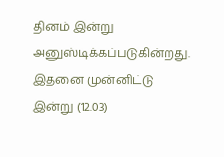தினம் இன்று அனுஸ்டிக்கப்படுகின்றது. இதனை முன்னிட்டு இன்று (12.03)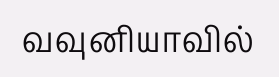வவுனியாவில்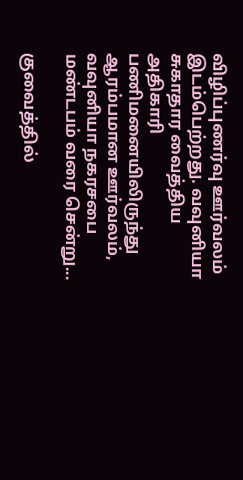விழிப்புணர்வு ஊர்வலம் இடம்பெற்றது. வவுனியா சுகாதார வைத்திய அதிகாரி பணிமனையிலிருந்து ஆரம்பமான ஊர்வலம், வவுனியா நகரசபை மண்டபம் வரை சென்று...

குவைத்தில்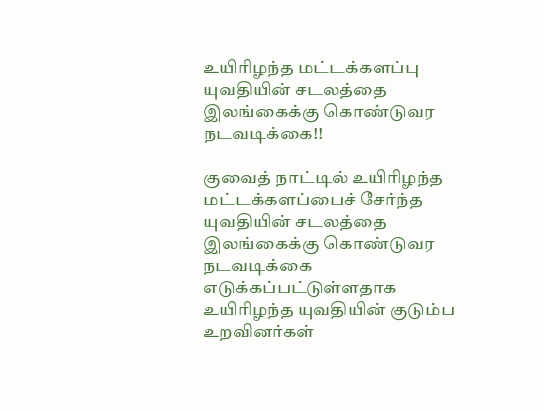உயிரிழந்த மட்டக்களப்பு யுவதியின் சடலத்தை இலங்கைக்கு கொண்டுவர நடவடிக்கை!!

குவைத் நாட்டில் உயிரிழந்த மட்டக்களப்பைச் சேர்ந்த யுவதியின் சடலத்தை இலங்கைக்கு கொண்டுவர நடவடிக்கை எடுக்கப்பட்டுள்ளதாக உயிரிழந்த யுவதியின் குடும்ப உறவினர்கள்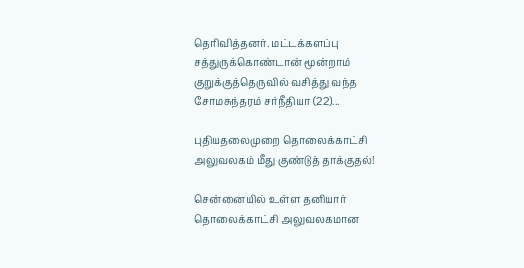தெரிவித்தனர். மட்டக்களப்பு சத்துருக்கொண்டான் மூன்றாம் குறுக்குத்தெருவில் வசித்து வந்த சோமசுந்தரம் சர்நீதியா (22)...

புதியதலைமுறை தொலைக்காட்சி அலுவலகம் மீது குண்டுத் தாக்குதல்!

சென்னையில் உள்ள தனியார் தொலைக்காட்சி அலுவலகமான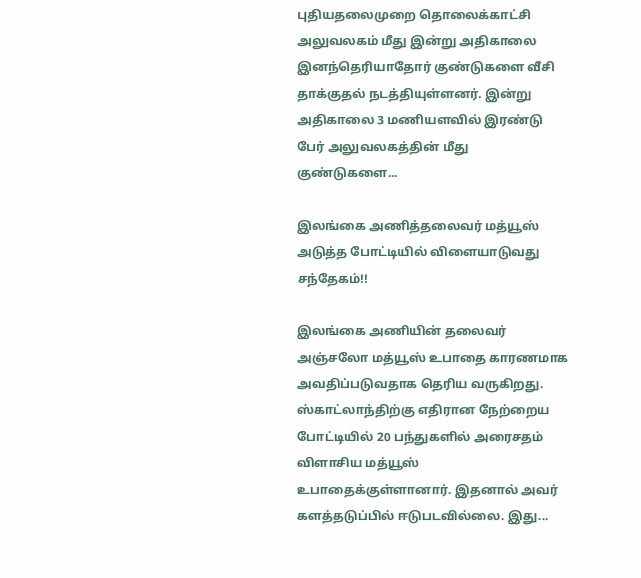புதியதலைமுறை தொலைக்காட்சி அலுவலகம் மீது இன்று அதிகாலை இனந்தெரியாதோர் குண்டுகளை வீசி தாக்குதல் நடத்தியுள்ளனர். இன்று அதிகாலை 3 மணியளவில் இரண்டு பேர் அலுவலகத்தின் மீது குண்டுகளை...

இலங்கை அணித்தலைவர் மத்யூஸ் அடுத்த போட்டியில் விளையாடுவது சந்தேகம்!!

இலங்கை அணியின் தலைவர் அஞ்சலோ மத்யூஸ் உபாதை காரணமாக அவதிப்படுவதாக தெரிய வருகிறது. ஸ்காட்லாந்திற்கு எதிரான நேற்றைய போட்டியில் 20 பந்துகளில் அரைசதம் விளாசிய மத்யூஸ் உபாதைக்குள்ளானார். இதனால் அவர் களத்தடுப்பில் ஈடுபடவில்லை. இது...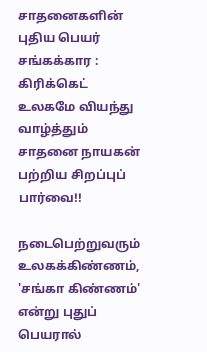சாதனைகளின் புதிய பெயர் சங்கக்கார : கிரிக்கெட் உலகமே வியந்து வாழ்த்தும் சாதனை நாயகன் பற்றிய சிறப்புப் பார்வை!!

நடைபெற்றுவரும் உலகக்கிண்ணம், 'சங்கா கிண்ணம்' என்று புதுப் பெயரால்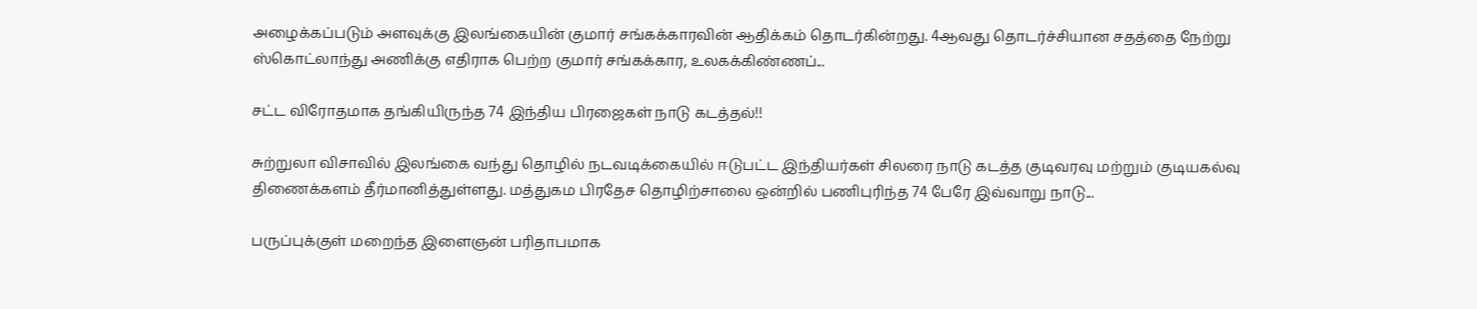அழைக்கப்படும் அளவுக்கு இலங்கையின் குமார் சங்கக்காரவின் ஆதிக்கம் தொடர்கின்றது. 4ஆவது தொடர்ச்சியான சதத்தை நேற்று ஸ்கொட்லாந்து அணிக்கு எதிராக பெற்ற குமார் சங்கக்கார, உலகக்கிண்ணப்...

சட்ட விரோதமாக தங்கியிருந்த 74 இந்திய பிரஜைகள் நாடு கடத்தல்!!

சுற்றுலா விசாவில் இலங்கை வந்து தொழில் நடவடிக்கையில் ஈடுபட்ட இந்தியர்கள் சிலரை நாடு கடத்த குடிவரவு மற்றும் குடியகல்வு திணைக்களம் தீர்மானித்துள்ளது. மத்துகம பிரதேச தொழிற்சாலை ஒன்றில் பணிபுரிந்த 74 பேரே இவ்வாறு நாடு...

பருப்புக்குள் மறைந்த இளைஞன் பரிதாபமாக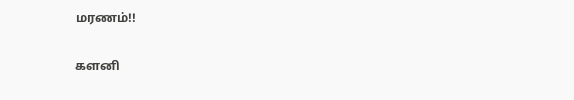மரணம்!!

களனி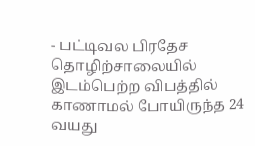- பட்டிவல பிரதேச தொழிற்சாலையில் இடம்பெற்ற விபத்தில் காணாமல் போயிருந்த 24 வயது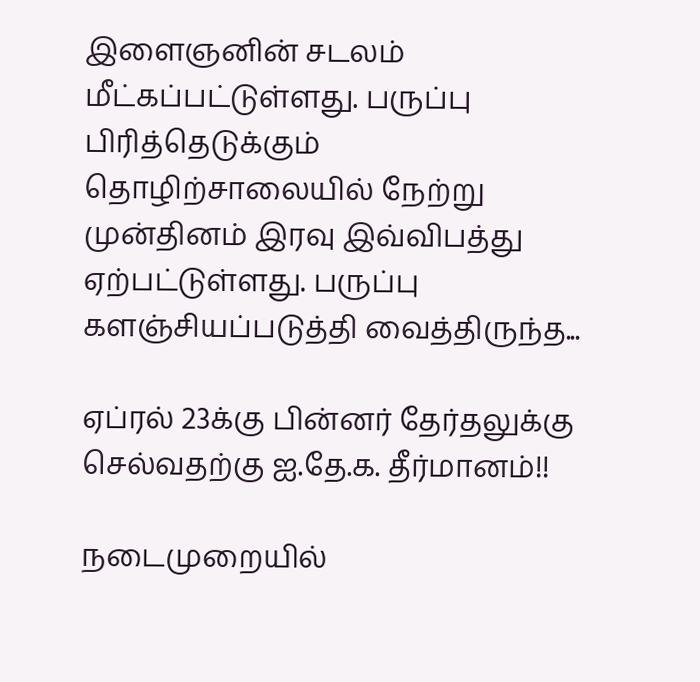இளைஞனின் சடலம் மீட்கப்பட்டுள்ளது. பருப்பு பிரித்தெடுக்கும் தொழிற்சாலையில் நேற்று முன்தினம் இரவு இவ்விபத்து ஏற்பட்டுள்ளது. பருப்பு களஞ்சியப்படுத்தி வைத்திருந்த...

ஏப்ரல் 23க்கு பின்னர் தேர்தலுக்கு செல்வதற்கு ஐ.தே.க. தீர்மானம்!!

நடைமுறையில்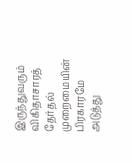இருந்துவரும் விகிதாசாரத் தேர்தல் முறைமையின் பிரகாரமே அடுத்து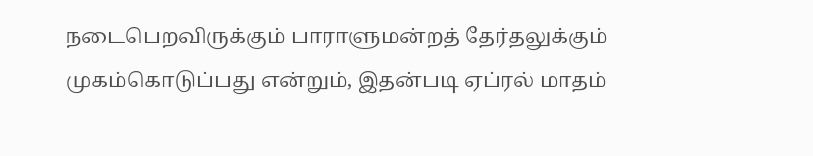நடைபெறவிருக்கும் பாராளுமன்றத் தேர்தலுக்கும் முகம்கொடுப்பது என்றும், இதன்படி ஏப்ரல் மாதம்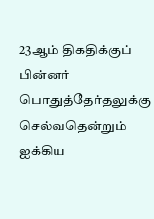23ஆம் திகதிக்குப் பின்னர் பொதுத்தேர்தலுக்கு செல்வதென்றும் ஐக்கிய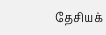தேசியக்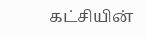கட்சியின்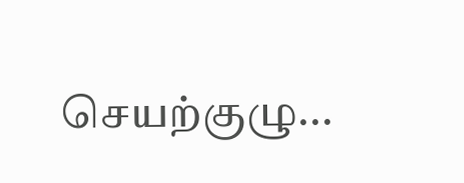செயற்குழு...